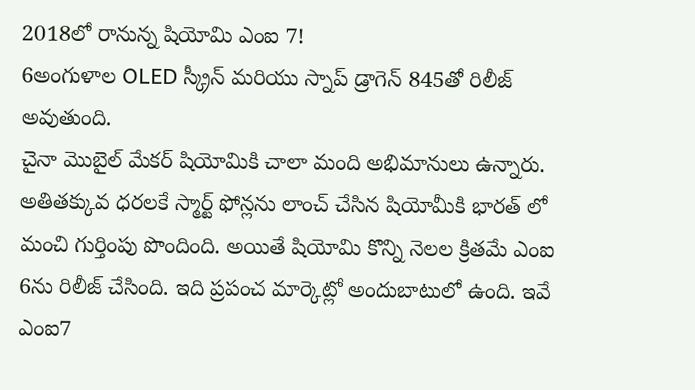2018లో రానున్న షియోమి ఎంఐ 7!
6అంగుళాల OLED స్క్రీన్ మరియు స్నాప్ డ్రాగెన్ 845తో రిలీజ్ అవుతుంది.
చైనా మొబైల్ మేకర్ షియోమికి చాలా మంది అభిమానులు ఉన్నారు. అతితక్కువ ధరలకే స్మార్ట్ ఫోన్లను లాంచ్ చేసిన షియోమీకి భారత్ లో మంచి గుర్తింపు పొందింది. అయితే షియోమి కొన్ని నెలల క్రితమే ఎంఐ 6ను రిలీజ్ చేసింది. ఇది ప్రపంచ మార్కెట్లో అందుబాటులో ఉంది. ఇవే ఎంఐ7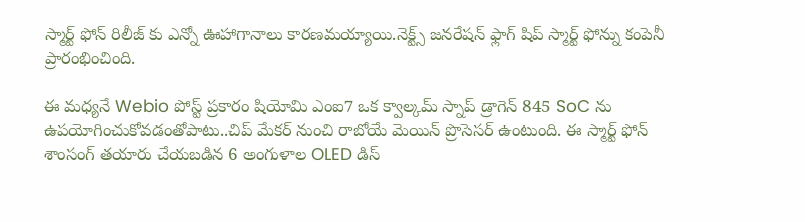స్మార్ట్ ఫోన్ రిలీజ్ కు ఎన్నో ఊహాగానాలు కారణమయ్యాయి.నెక్ట్స్ జనరేషన్ ఫ్లాగ్ షిప్ స్మార్ట్ ఫోన్ను కంపెనీ ప్రారంభించింది.

ఈ మధ్యనే Webio పోస్ట్ ప్రకారం షియోమి ఎంఐ7 ఒక క్వాల్కమ్ స్నాప్ డ్రాగెన్ 845 SoC ను ఉపయోగించుకోవడంతోపాటు..చిప్ మేకర్ నుంచి రాబోయే మెయిన్ ప్రొసెసర్ ఉంటుంది. ఈ స్మార్ట్ ఫోన్ శాంసంగ్ తయారు చేయబడిన 6 అంగుళాల OLED డిస్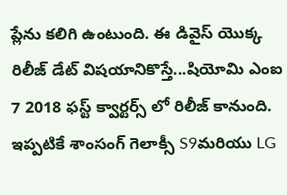ప్లేను కలిగి ఉంటుంది. ఈ డివైస్ యొక్క రిలీజ్ డేట్ విషయానికొస్తే...షియోమి ఎంఐ 7 2018 ఫస్ట్ క్వార్టర్స్ లో రిలీజ్ కానుంది. ఇప్పటికే శాంసంగ్ గెలాక్సీ S9మరియు LG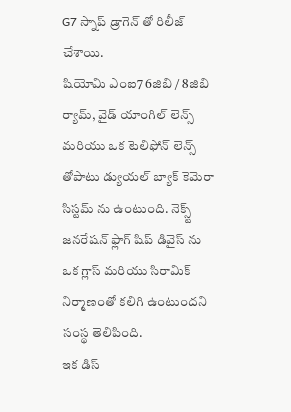G7 స్నాప్ డ్రాగెన్ తో రిలీజ్ చేశాయి.
షియోమి ఎంఐ7 6జిబి / 8జిబి ర్యామ్, వైడ్ యాంగిల్ లెన్స్ మరియు ఒక టెలిఫోన్ లెన్స్ తోపాటు డ్యుయల్ బ్యాక్ కెమెరా సిస్టమ్ ను ఉంటుంది. నెక్స్ట్ జనరేషన్ ఫ్లాగ్ షిప్ డివైస్ ను ఒక గ్లాస్ మరియు సిరామిక్ నిర్మాణంతో కలిగి ఉంటుందని సంస్థ తెలిపింది.
ఇక డిస్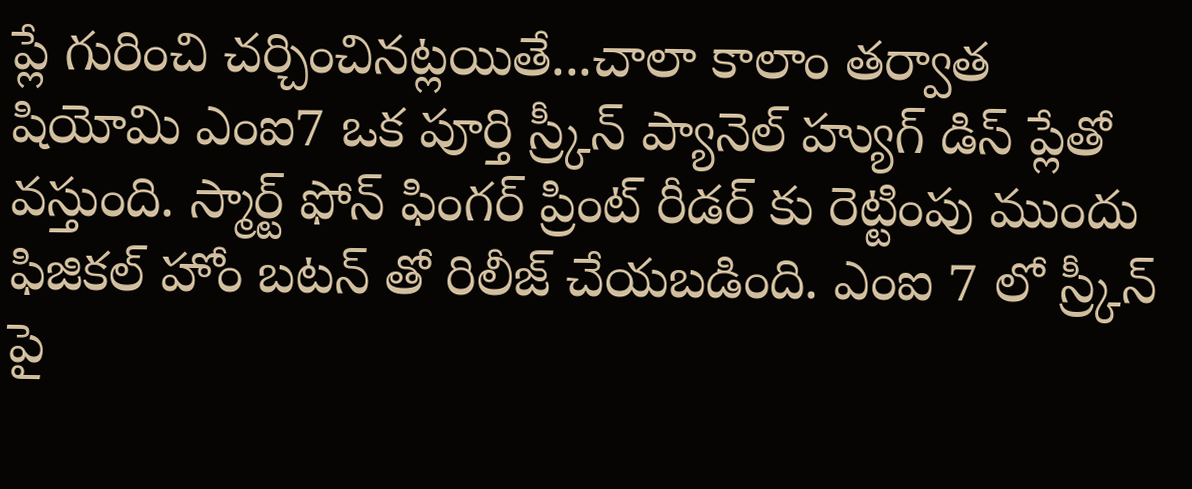ప్లే గురించి చర్చించినట్లయితే...చాలా కాలాం తర్వాత షియోమి ఎంఐ7 ఒక పూర్తి స్ర్కీన్ ప్యానెల్ హ్యుగ్ డిస్ ప్లేతో వస్తుంది. స్మార్ట్ ఫోన్ ఫింగర్ ప్రింట్ రీడర్ కు రెట్టింపు ముందు ఫిజికల్ హోం బటన్ తో రిలీజ్ చేయబడింది. ఎంఐ 7 లో స్ర్కీన్ పై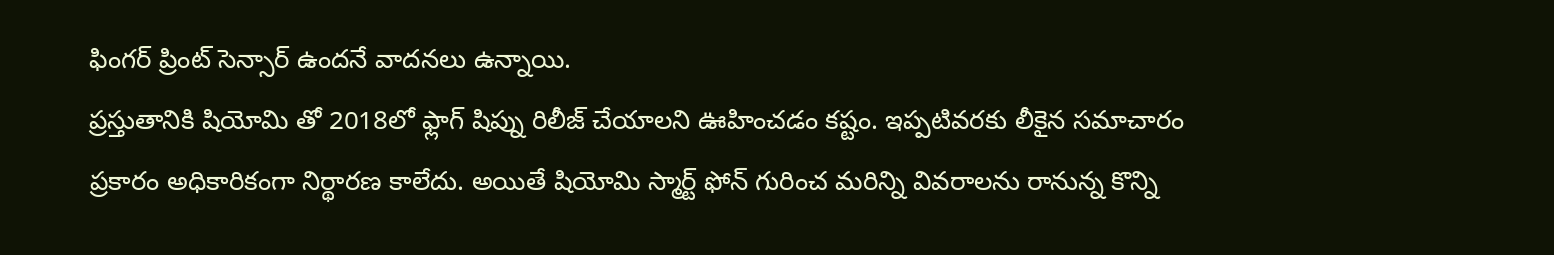ఫింగర్ ప్రింట్ సెన్సార్ ఉందనే వాదనలు ఉన్నాయి.
ప్రస్తుతానికి షియోమి తో 2018లో ఫ్లాగ్ షిప్ను రిలీజ్ చేయాలని ఊహించడం కష్టం. ఇప్పటివరకు లీకైన సమాచారం ప్రకారం అధికారికంగా నిర్థారణ కాలేదు. అయితే షియోమి స్మార్ట్ ఫోన్ గురించ మరిన్ని వివరాలను రానున్న కొన్ని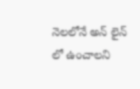నెలలోనే అన్ లైన్ లో ఉంచాలని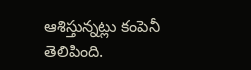ఆశిస్తున్నట్లు కంపెనీ తెలిపింది.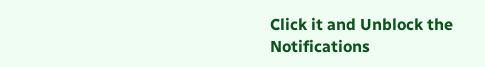Click it and Unblock the Notifications